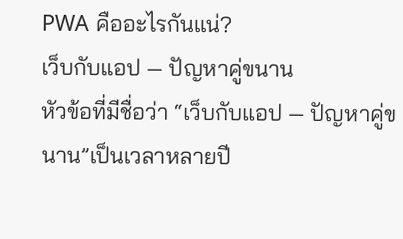PWA คืออะไรกันแน่?
เว็บกับแอป — ปัญหาคู่ขนาน
หัวข้อที่มีชื่อว่า “เว็บกับแอป — ปัญหาคู่ขนาน”เป็นเวลาหลายปี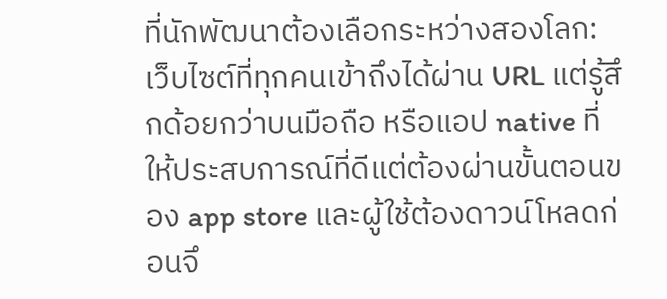ที่นักพัฒนาต้องเลือกระหว่างสองโลก: เว็บไซต์ที่ทุกคนเข้าถึงได้ผ่าน URL แต่รู้สึกด้อยกว่าบนมือถือ หรือแอป native ที่ให้ประสบการณ์ที่ดีแต่ต้องผ่านขั้นตอนของ app store และผู้ใช้ต้องดาวน์โหลดก่อนจึ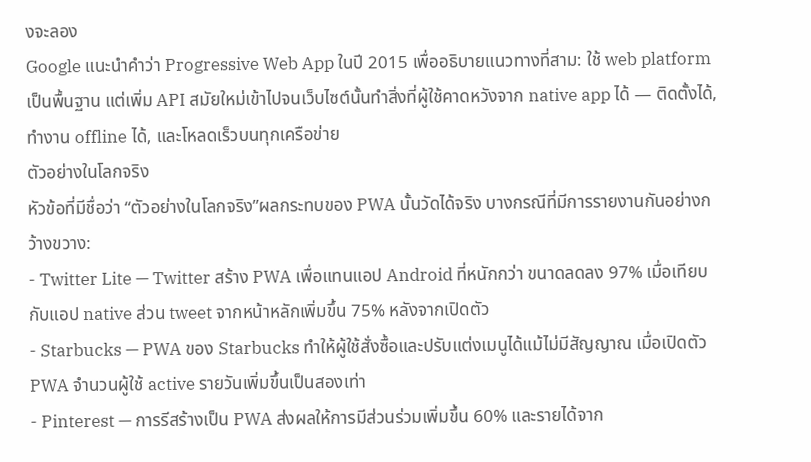งจะลอง
Google แนะนำคำว่า Progressive Web App ในปี 2015 เพื่ออธิบายแนวทางที่สาม: ใช้ web platform เป็นพื้นฐาน แต่เพิ่ม API สมัยใหม่เข้าไปจนเว็บไซต์นั้นทำสิ่งที่ผู้ใช้คาดหวังจาก native app ได้ — ติดตั้งได้, ทำงาน offline ได้, และโหลดเร็วบนทุกเครือข่าย
ตัวอย่างในโลกจริง
หัวข้อที่มีชื่อว่า “ตัวอย่างในโลกจริง”ผลกระทบของ PWA นั้นวัดได้จริง บางกรณีที่มีการรายงานกันอย่างกว้างขวาง:
- Twitter Lite — Twitter สร้าง PWA เพื่อแทนแอป Android ที่หนักกว่า ขนาดลดลง 97% เมื่อเทียบกับแอป native ส่วน tweet จากหน้าหลักเพิ่มขึ้น 75% หลังจากเปิดตัว
- Starbucks — PWA ของ Starbucks ทำให้ผู้ใช้สั่งซื้อและปรับแต่งเมนูได้แม้ไม่มีสัญญาณ เมื่อเปิดตัว PWA จำนวนผู้ใช้ active รายวันเพิ่มขึ้นเป็นสองเท่า
- Pinterest — การรีสร้างเป็น PWA ส่งผลให้การมีส่วนร่วมเพิ่มขึ้น 60% และรายได้จาก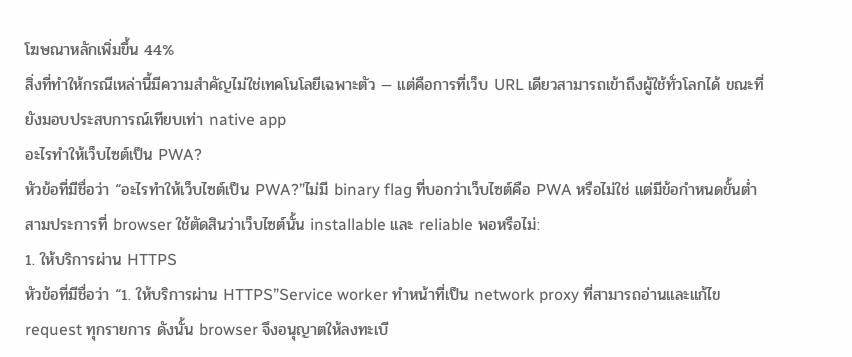โฆษณาหลักเพิ่มขึ้น 44%
สิ่งที่ทำให้กรณีเหล่านี้มีความสำคัญไม่ใช่เทคโนโลยีเฉพาะตัว — แต่คือการที่เว็บ URL เดียวสามารถเข้าถึงผู้ใช้ทั่วโลกได้ ขณะที่ยังมอบประสบการณ์เทียบเท่า native app
อะไรทำให้เว็บไซต์เป็น PWA?
หัวข้อที่มีชื่อว่า “อะไรทำให้เว็บไซต์เป็น PWA?”ไม่มี binary flag ที่บอกว่าเว็บไซต์คือ PWA หรือไม่ใช่ แต่มีข้อกำหนดขั้นต่ำสามประการที่ browser ใช้ตัดสินว่าเว็บไซต์นั้น installable และ reliable พอหรือไม่:
1. ให้บริการผ่าน HTTPS
หัวข้อที่มีชื่อว่า “1. ให้บริการผ่าน HTTPS”Service worker ทำหน้าที่เป็น network proxy ที่สามารถอ่านและแก้ไข request ทุกรายการ ดังนั้น browser จึงอนุญาตให้ลงทะเบี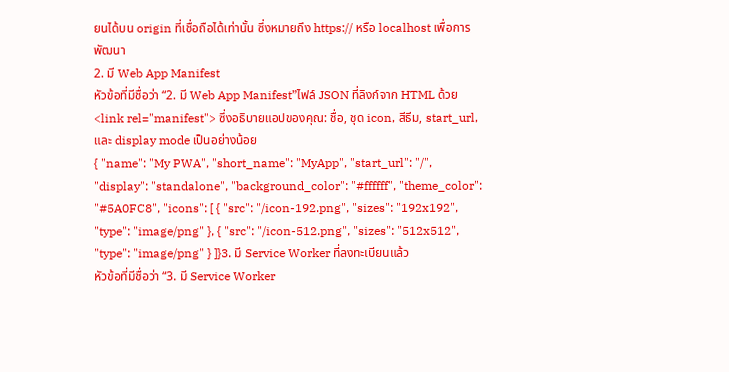ยนได้บน origin ที่เชื่อถือได้เท่านั้น ซึ่งหมายถึง https:// หรือ localhost เพื่อการพัฒนา
2. มี Web App Manifest
หัวข้อที่มีชื่อว่า “2. มี Web App Manifest”ไฟล์ JSON ที่ลิงก์จาก HTML ด้วย <link rel="manifest"> ซึ่งอธิบายแอปของคุณ: ชื่อ, ชุด icon, สีธีม, start_url, และ display mode เป็นอย่างน้อย
{ "name": "My PWA", "short_name": "MyApp", "start_url": "/", "display": "standalone", "background_color": "#ffffff", "theme_color": "#5A0FC8", "icons": [ { "src": "/icon-192.png", "sizes": "192x192", "type": "image/png" }, { "src": "/icon-512.png", "sizes": "512x512", "type": "image/png" } ]}3. มี Service Worker ที่ลงทะเบียนแล้ว
หัวข้อที่มีชื่อว่า “3. มี Service Worker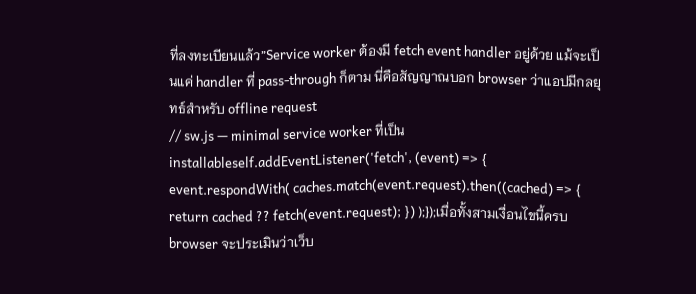ที่ลงทะเบียนแล้ว”Service worker ต้องมี fetch event handler อยู่ด้วย แม้จะเป็นแค่ handler ที่ pass-through ก็ตาม นี่คือสัญญาณบอก browser ว่าแอปมีกลยุทธ์สำหรับ offline request
// sw.js — minimal service worker ที่เป็น installableself.addEventListener('fetch', (event) => { event.respondWith( caches.match(event.request).then((cached) => { return cached ?? fetch(event.request); }) );});เมื่อทั้งสามเงื่อนไขนี้ครบ browser จะประเมินว่าเว็บ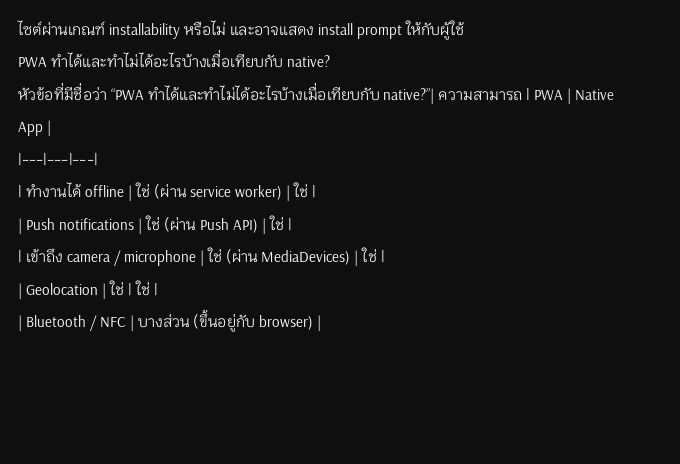ไซต์ผ่านเกณฑ์ installability หรือไม่ และอาจแสดง install prompt ให้กับผู้ใช้
PWA ทำได้และทำไม่ได้อะไรบ้างเมื่อเทียบกับ native?
หัวข้อที่มีชื่อว่า “PWA ทำได้และทำไม่ได้อะไรบ้างเมื่อเทียบกับ native?”| ความสามารถ | PWA | Native App |
|---|---|---|
| ทำงานได้ offline | ใช่ (ผ่าน service worker) | ใช่ |
| Push notifications | ใช่ (ผ่าน Push API) | ใช่ |
| เข้าถึง camera / microphone | ใช่ (ผ่าน MediaDevices) | ใช่ |
| Geolocation | ใช่ | ใช่ |
| Bluetooth / NFC | บางส่วน (ขึ้นอยู่กับ browser) |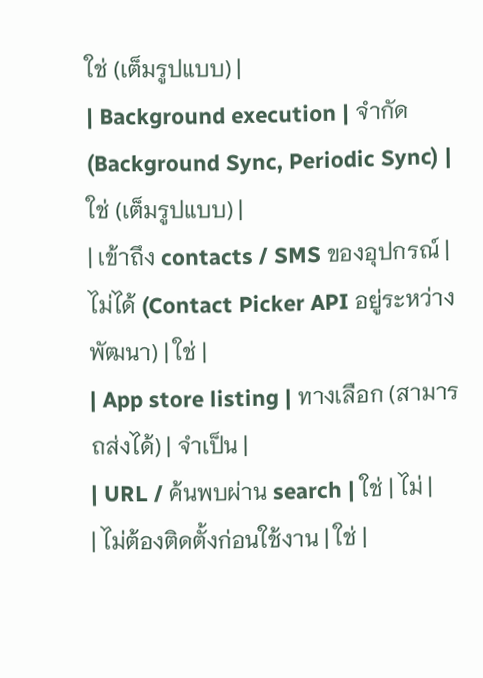ใช่ (เต็มรูปแบบ) |
| Background execution | จำกัด (Background Sync, Periodic Sync) | ใช่ (เต็มรูปแบบ) |
| เข้าถึง contacts / SMS ของอุปกรณ์ | ไม่ได้ (Contact Picker API อยู่ระหว่างพัฒนา) | ใช่ |
| App store listing | ทางเลือก (สามารถส่งได้) | จำเป็น |
| URL / ค้นพบผ่าน search | ใช่ | ไม่ |
| ไม่ต้องติดตั้งก่อนใช้งาน | ใช่ |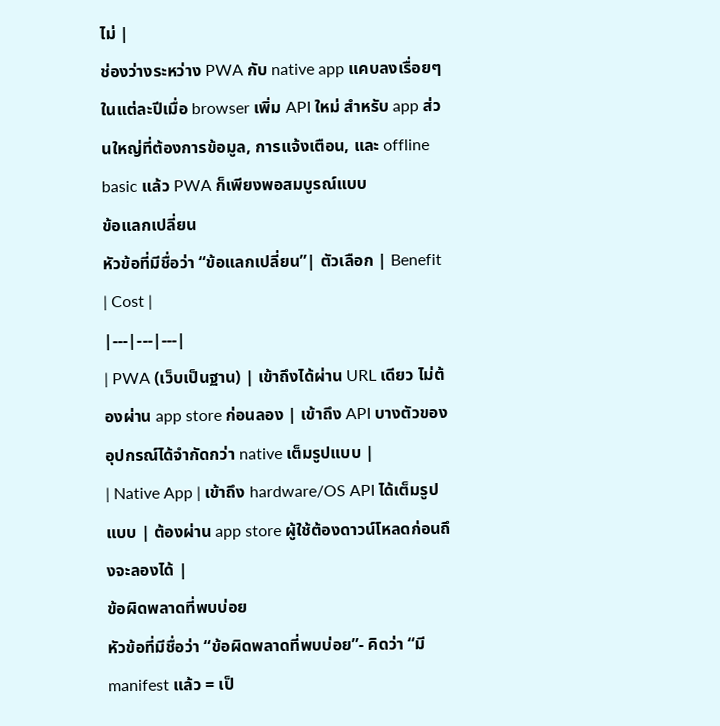ไม่ |
ช่องว่างระหว่าง PWA กับ native app แคบลงเรื่อยๆ ในแต่ละปีเมื่อ browser เพิ่ม API ใหม่ สำหรับ app ส่วนใหญ่ที่ต้องการข้อมูล, การแจ้งเตือน, และ offline basic แล้ว PWA ก็เพียงพอสมบูรณ์แบบ
ข้อแลกเปลี่ยน
หัวข้อที่มีชื่อว่า “ข้อแลกเปลี่ยน”| ตัวเลือก | Benefit | Cost |
|---|---|---|
| PWA (เว็บเป็นฐาน) | เข้าถึงได้ผ่าน URL เดียว ไม่ต้องผ่าน app store ก่อนลอง | เข้าถึง API บางตัวของอุปกรณ์ได้จำกัดกว่า native เต็มรูปแบบ |
| Native App | เข้าถึง hardware/OS API ได้เต็มรูปแบบ | ต้องผ่าน app store ผู้ใช้ต้องดาวน์โหลดก่อนถึงจะลองได้ |
ข้อผิดพลาดที่พบบ่อย
หัวข้อที่มีชื่อว่า “ข้อผิดพลาดที่พบบ่อย”- คิดว่า “มี manifest แล้ว = เป็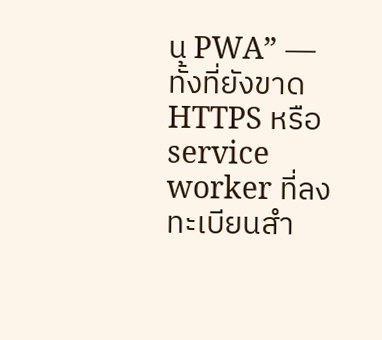น PWA” — ทั้งที่ยังขาด HTTPS หรือ service worker ที่ลงทะเบียนสำ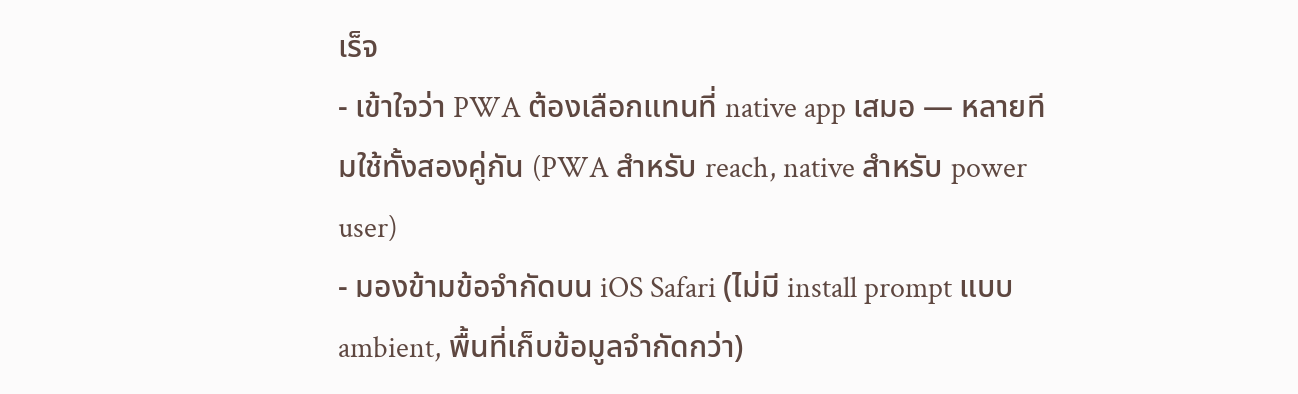เร็จ
- เข้าใจว่า PWA ต้องเลือกแทนที่ native app เสมอ — หลายทีมใช้ทั้งสองคู่กัน (PWA สำหรับ reach, native สำหรับ power user)
- มองข้ามข้อจำกัดบน iOS Safari (ไม่มี install prompt แบบ ambient, พื้นที่เก็บข้อมูลจำกัดกว่า)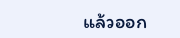แล้วออก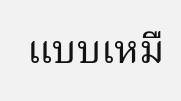แบบเหมื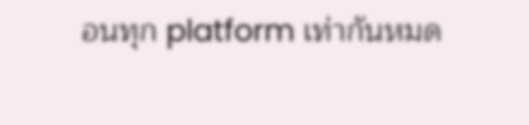อนทุก platform เท่ากันหมด